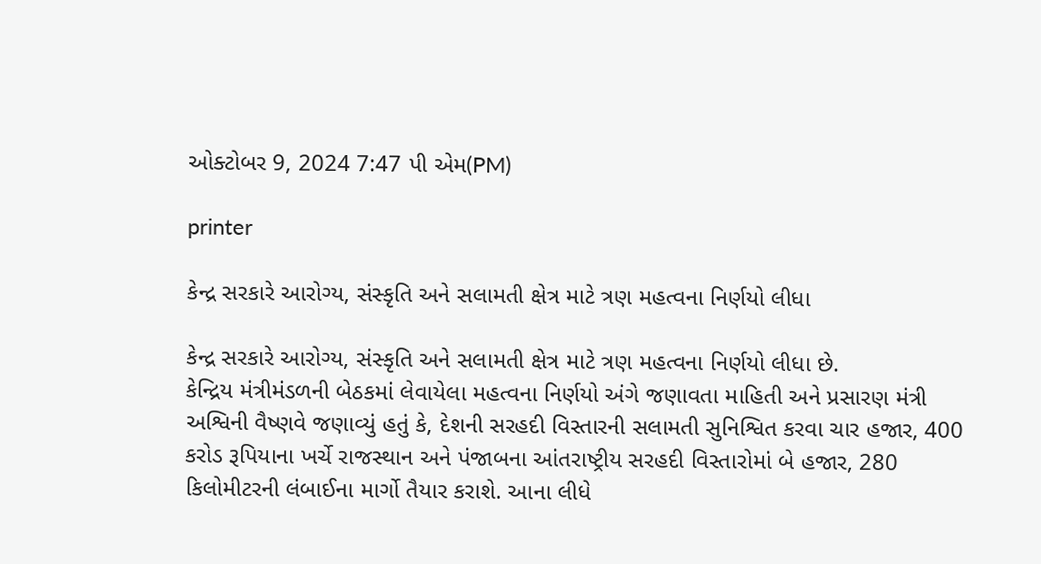ઓક્ટોબર 9, 2024 7:47 પી એમ(PM)

printer

કેન્દ્ર સરકારે આરોગ્ય, સંસ્કૃતિ અને સલામતી ક્ષેત્ર માટે ત્રણ મહત્વના નિર્ણયો લીધા

કેન્દ્ર સરકારે આરોગ્ય, સંસ્કૃતિ અને સલામતી ક્ષેત્ર માટે ત્રણ મહત્વના નિર્ણયો લીધા છે.
કેન્દ્રિય મંત્રીમંડળની બેઠકમાં લેવાયેલા મહત્વના નિર્ણયો અંગે જણાવતા માહિતી અને પ્રસારણ મંત્રી અશ્વિની વૈષ્ણવે જણાવ્યું હતું કે, દેશની સરહદી વિસ્તારની સલામતી સુનિશ્વિત કરવા ચાર હજાર, 400 કરોડ રૂપિયાના ખર્ચે રાજસ્થાન અને પંજાબના આંતરાષ્ટ્રીય સરહદી વિસ્તારોમાં બે હજાર, 280 કિલોમીટરની લંબાઈના માર્ગો તૈયાર કરાશે. આના લીધે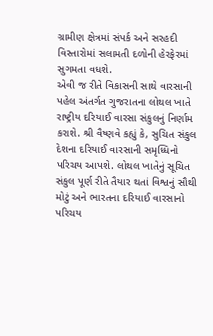ગ્રામીણ ક્ષેત્રમાં સંપર્ક અને સરહદી વિસ્તારોમાં સલામતી દળોની હેરફેરમાં સુગમતા વધશે.
એવી જ રીતે વિકાસની સાથે વારસાની પહેલ અંતર્ગત ગુજરાતના લોથલ ખાતે રાષ્ટ્રીય દરિયાઈ વારસા સંકુલનું નિર્ણામ કરાશે. શ્રી વૈષ્ણવે કહ્યું કે, સુચિત સંકુલ દેશના દરિયાઈ વારસાની સમૃધ્ધિનો પરિચય આપશે. લોથલ ખાતેનું સૂચિત સંકુલ પૂર્ણ રીતે તૈયાર થતાં વિશ્વનું સૌથી મોટું અને ભારતના દરિયાઈ વારસાનો પરિચય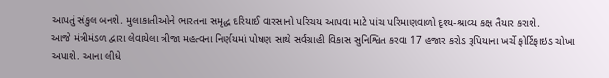આપતું સંકુલ બનશે. મુલાકાતીઓને ભારતના સમૃદ્ધ દરિયાઈ વારસાનો પરિચય આપવા માટે પાંચ પરિમાણવાળો દૃશ્ય-શ્રાવ્ય કક્ષ તૈયાર કરાશે.
આજે મંત્રીમંડળ દ્વારા લેવાયેલા ત્રીજા મહત્વના નિર્ણયમાં પોષણ સાથે સર્વગ્રાહી વિકાસ સુનિશ્વિત કરવા 17 હજાર કરોડ રૂપિયાના ખર્ચે ફોર્ટિફાઇડ ચોખા અપાશે. આના લીધે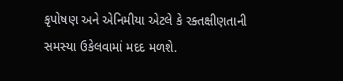કૃપોષણ અને એનિમીયા એટલે કે રક્તક્ષીણતાની સમસ્યા ઉકેલવામાં મદદ મળશે.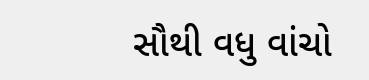સૌથી વધુ વાંચો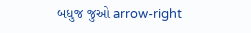બધુજ જુઓ arrow-right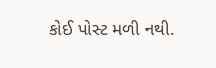કોઈ પોસ્ટ મળી નથી.